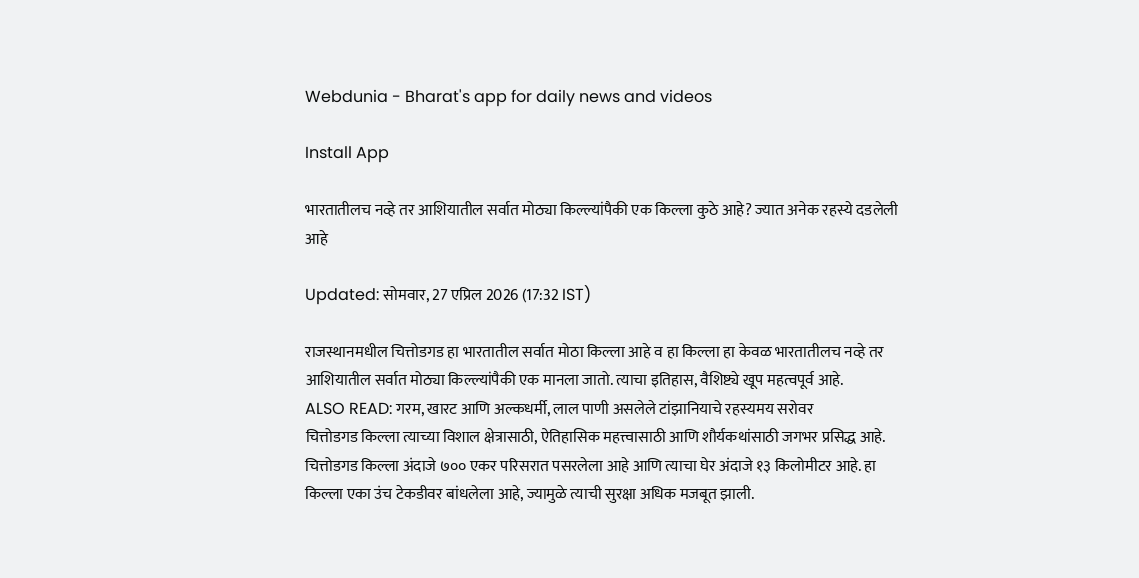Webdunia - Bharat's app for daily news and videos

Install App

भारतातीलच नव्हे तर आशियातील सर्वात मोठ्या किल्ल्यांपैकी एक किल्ला कुठे आहे? ज्यात अनेक रहस्ये दडलेली आहे

Updated: सोमवार, 27 एप्रिल 2026 (17:32 IST)

राजस्थानमधील चित्तोडगड हा भारतातील सर्वात मोठा किल्ला आहे व हा किल्ला हा केवळ भारतातीलच नव्हे तर आशियातील सर्वात मोठ्या किल्ल्यांपैकी एक मानला जातो. त्याचा इतिहास, वैशिष्ट्ये खूप महत्वपूर्व आहे.
ALSO READ: गरम, खारट आणि अल्कधर्मी, लाल पाणी असलेले टांझानियाचे रहस्यमय सरोवर
चित्तोडगड किल्ला त्याच्या विशाल क्षेत्रासाठी, ऐतिहासिक महत्त्वासाठी आणि शौर्यकथांसाठी जगभर प्रसिद्ध आहे.  चित्तोडगड किल्ला अंदाजे ७०० एकर परिसरात पसरलेला आहे आणि त्याचा घेर अंदाजे १३ किलोमीटर आहे. हा किल्ला एका उंच टेकडीवर बांधलेला आहे, ज्यामुळे त्याची सुरक्षा अधिक मजबूत झाली.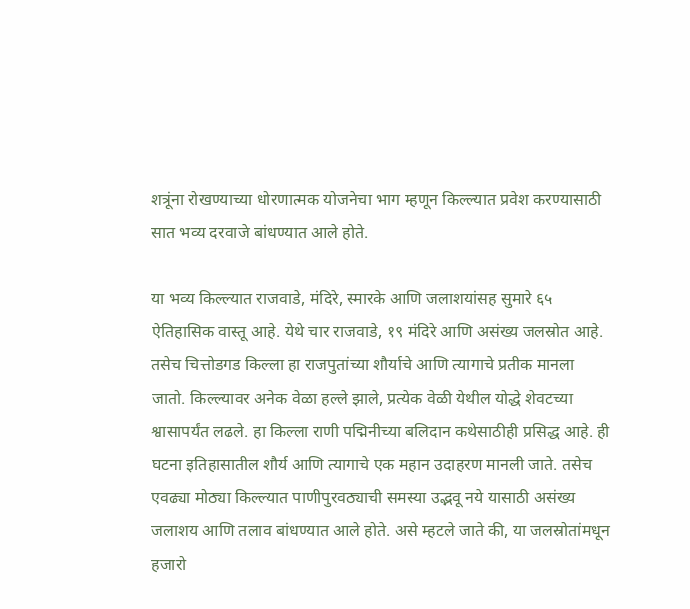शत्रूंना रोखण्याच्या धोरणात्मक योजनेचा भाग म्हणून किल्ल्यात प्रवेश करण्यासाठी सात भव्य दरवाजे बांधण्यात आले होते.

या भव्य किल्ल्यात राजवाडे, मंदिरे, स्मारके आणि जलाशयांसह सुमारे ६५ ऐतिहासिक वास्तू आहे. येथे चार राजवाडे, १९ मंदिरे आणि असंख्य जलस्रोत आहे. तसेच चित्तोडगड किल्ला हा राजपुतांच्या शौर्याचे आणि त्यागाचे प्रतीक मानला जातो. किल्ल्यावर अनेक वेळा हल्ले झाले, प्रत्येक वेळी येथील योद्धे शेवटच्या श्वासापर्यंत लढले. हा किल्ला राणी पद्मिनीच्या बलिदान कथेसाठीही प्रसिद्ध आहे. ही घटना इतिहासातील शौर्य आणि त्यागाचे एक महान उदाहरण मानली जाते. तसेच एवढ्या मोठ्या किल्ल्यात पाणीपुरवठ्याची समस्या उद्भवू नये यासाठी असंख्य जलाशय आणि तलाव बांधण्यात आले होते. असे म्हटले जाते की, या जलस्रोतांमधून हजारो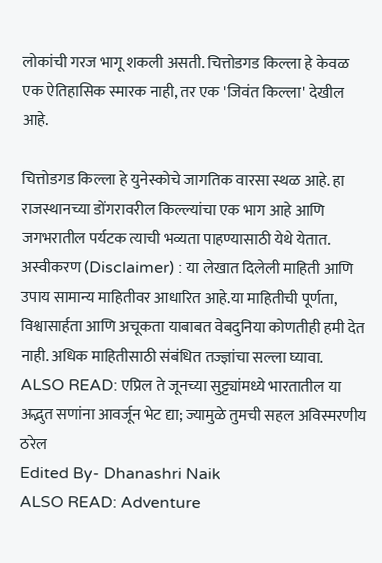लोकांची गरज भागू शकली असती. चित्तोडगड किल्ला हे केवळ एक ऐतिहासिक स्मारक नाही, तर एक 'जिवंत किल्ला' देखील आहे.

चित्तोडगड किल्ला हे युनेस्कोचे जागतिक वारसा स्थळ आहे. हा राजस्थानच्या डोंगरावरील किल्ल्यांचा एक भाग आहे आणि जगभरातील पर्यटक त्याची भव्यता पाहण्यासाठी येथे येतात.
अस्वीकरण (Disclaimer) : या लेखात दिलेली माहिती आणि उपाय सामान्य माहितीवर आधारित आहे.या माहितीची पूर्णता, विश्वासार्हता आणि अचूकता याबाबत वेबदुनिया कोणतीही हमी देत नाही. अधिक माहितीसाठी संबंधित तज्ज्ञांचा सल्ला घ्यावा.
ALSO READ: एप्रिल ते जूनच्या सुट्ट्यांमध्ये भारतातील या अद्भुत सणांना आवर्जून भेट द्या; ज्यामुळे तुमची सहल अविस्मरणीय ठरेल
Edited By- Dhanashri Naik
ALSO READ: Adventure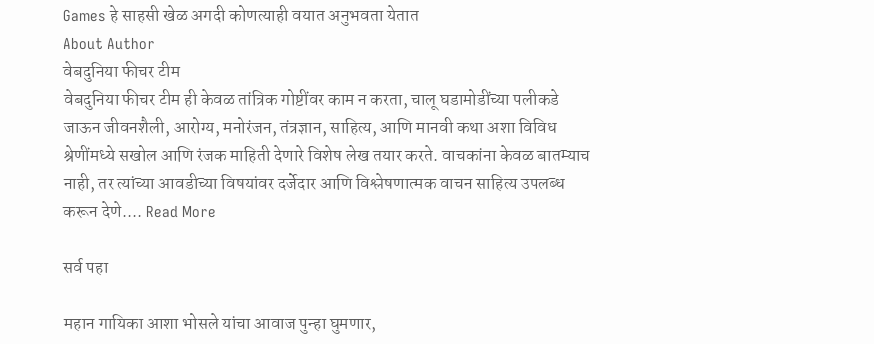Games हे साहसी खेळ अगदी कोणत्याही वयात अनुभवता येतात
About Author
वेबदुनिया फीचर टीम
वेबदुनिया फीचर टीम ही केवळ तांत्रिक गोष्टींवर काम न करता, चालू घडामोडींच्या पलीकडे जाऊन जीवनशैली, आरोग्य, मनोरंजन, तंत्रज्ञान, साहित्य, आणि मानवी कथा अशा विविध श्रेणींमध्ये सखोल आणि रंजक माहिती देणारे विशेष लेख तयार करते. वाचकांना केवळ बातम्याच नाही, तर त्यांच्या आवडीच्या विषयांवर दर्जेदार आणि विश्लेषणात्मक वाचन साहित्य उपलब्ध करून देणे.... Read More

सर्व पहा

महान गायिका आशा भोसले यांचा आवाज पुन्हा घुमणार,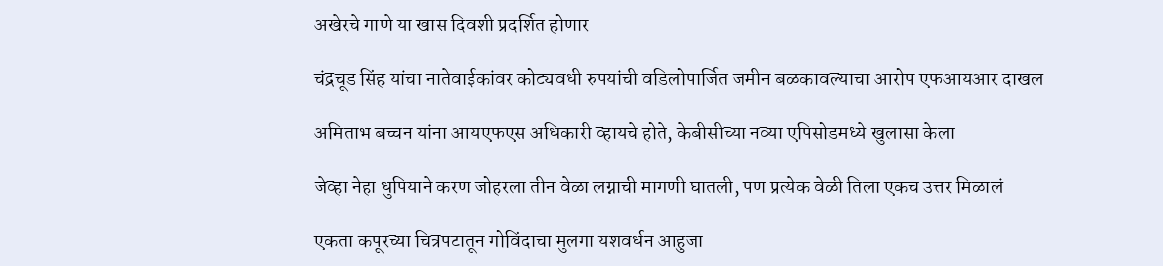अखेरचे गाणे या खास दिवशी प्रदर्शित होणार

चंद्रचूड सिंह यांचा नातेवाईकांवर कोट्यवधी रुपयांची वडिलोपार्जित जमीन बळकावल्याचा आरोप एफआयआर दाखल

अमिताभ बच्चन यांना आयएफएस अधिकारी व्हायचे होते, केबीसीच्या नव्या एपिसोडमध्ये खुलासा केला

जेव्हा नेहा धुपियाने करण जोहरला तीन वेळा लग्नाची मागणी घातली, पण प्रत्येक वेळी तिला एकच उत्तर मिळालं

एकता कपूरच्या चित्रपटातून गोविंदाचा मुलगा यशवर्धन आहुजा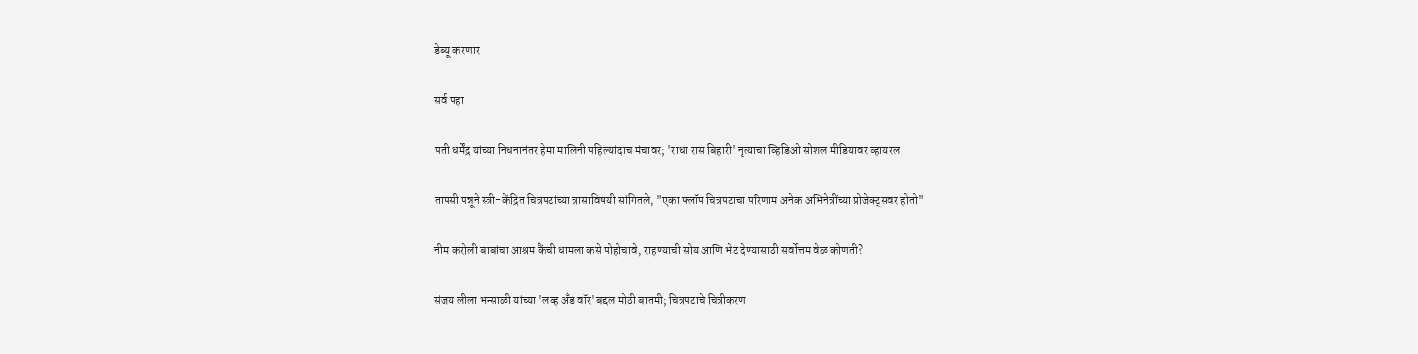डेब्यू करणार

सर्व पहा

पती धर्मेंद्र यांच्या निधनानंतर हेमा मालिनी पहिल्यांदाच मंचावर; 'राधा रास बिहारी' नृत्याचा व्हिडिओ सोशल मीडियावर व्हायरल

तापसी पन्नूने स्त्री-केंद्रित चित्रपटांच्या त्रासाविषयी सांगितले, "एका फ्लॉप चित्रपटाचा परिणाम अनेक अभिनेत्रींच्या प्रोजेक्ट्सवर होतो"

नीम करोली बाबांचा आश्रम कैंची धामला कसे पोहोचावे, राहण्याची सोय आणि भेट देण्यासाठी सर्वोत्तम वेळ कोणती?

संजय लीला भन्साळी यांच्या 'लव्ह अँड वॉर'बद्दल मोठी बातमी; चित्रपटाचे चित्रीकरण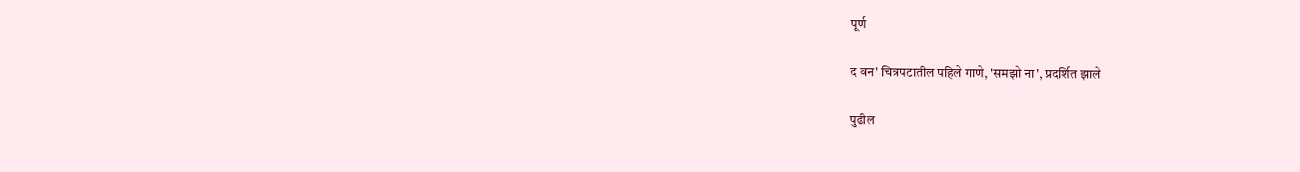पूर्ण

द वन' चित्रपटातील पहिले गाणे, 'समझो ना', प्रदर्शित झाले

पुढील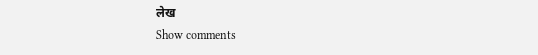लेख
Show comments